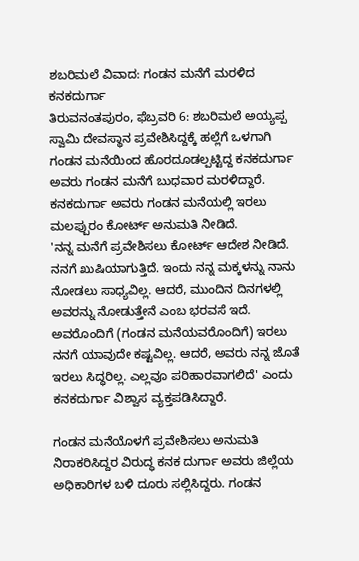ಶಬರಿಮಲೆ ವಿವಾದ: ಗಂಡನ ಮನೆಗೆ ಮರಳಿದ ಕನಕದುರ್ಗಾ
ತಿರುವನಂತಪುರಂ, ಫೆಬ್ರವರಿ 6: ಶಬರಿಮಲೆ ಅಯ್ಯಪ್ಪ ಸ್ವಾಮಿ ದೇವಸ್ಥಾನ ಪ್ರವೇಶಿಸಿದ್ದಕ್ಕೆ ಹಲ್ಲೆಗೆ ಒಳಗಾಗಿ ಗಂಡನ ಮನೆಯಿಂದ ಹೊರದೂಡಲ್ಪಟ್ಟಿದ್ದ ಕನಕದುರ್ಗಾ ಅವರು ಗಂಡನ ಮನೆಗೆ ಬುಧವಾರ ಮರಳಿದ್ದಾರೆ.
ಕನಕದುರ್ಗಾ ಅವರು ಗಂಡನ ಮನೆಯಲ್ಲಿ ಇರಲು ಮಲಪ್ಪುರಂ ಕೋರ್ಟ್ ಅನುಮತಿ ನೀಡಿದೆ.
'ನನ್ನ ಮನೆಗೆ ಪ್ರವೇಶಿಸಲು ಕೋರ್ಟ್ ಆದೇಶ ನೀಡಿದೆ. ನನಗೆ ಖುಷಿಯಾಗುತ್ತಿದೆ. ಇಂದು ನನ್ನ ಮಕ್ಕಳನ್ನು ನಾನು ನೋಡಲು ಸಾಧ್ಯವಿಲ್ಲ. ಆದರೆ, ಮುಂದಿನ ದಿನಗಳಲ್ಲಿ ಅವರನ್ನು ನೋಡುತ್ತೇನೆ ಎಂಬ ಭರವಸೆ ಇದೆ. ಅವರೊಂದಿಗೆ (ಗಂಡನ ಮನೆಯವರೊಂದಿಗೆ) ಇರಲು ನನಗೆ ಯಾವುದೇ ಕಷ್ಟವಿಲ್ಲ. ಆದರೆ, ಅವರು ನನ್ನ ಜೊತೆ ಇರಲು ಸಿದ್ಧರಿಲ್ಲ. ಎಲ್ಲವೂ ಪರಿಹಾರವಾಗಲಿದೆ' ಎಂದು ಕನಕದುರ್ಗಾ ವಿಶ್ವಾಸ ವ್ಯಕ್ತಪಡಿಸಿದ್ದಾರೆ.

ಗಂಡನ ಮನೆಯೊಳಗೆ ಪ್ರವೇಶಿಸಲು ಅನುಮತಿ ನಿರಾಕರಿಸಿದ್ದರ ವಿರುದ್ಧ ಕನಕ ದುರ್ಗಾ ಅವರು ಜಿಲ್ಲೆಯ ಅಧಿಕಾರಿಗಳ ಬಳಿ ದೂರು ಸಲ್ಲಿಸಿದ್ದರು. ಗಂಡನ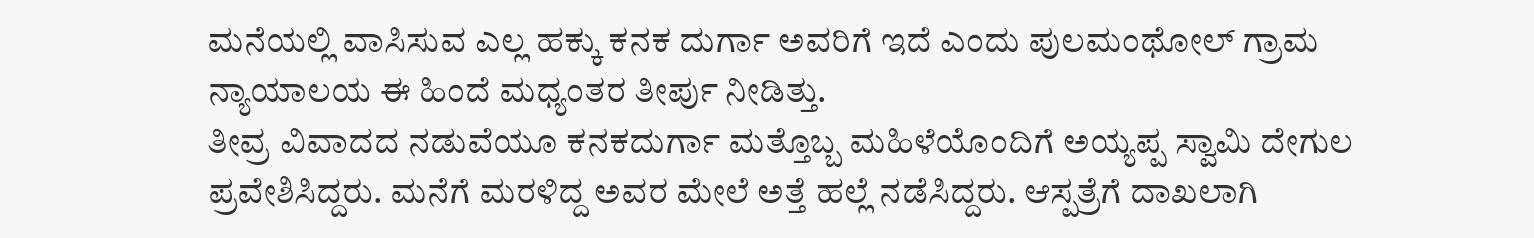ಮನೆಯಲ್ಲಿ ವಾಸಿಸುವ ಎಲ್ಲ ಹಕ್ಕು ಕನಕ ದುರ್ಗಾ ಅವರಿಗೆ ಇದೆ ಎಂದು ಪುಲಮಂಥೋಲ್ ಗ್ರಾಮ ನ್ಯಾಯಾಲಯ ಈ ಹಿಂದೆ ಮಧ್ಯಂತರ ತೀರ್ಪು ನೀಡಿತ್ತು.
ತೀವ್ರ ವಿವಾದದ ನಡುವೆಯೂ ಕನಕದುರ್ಗಾ ಮತ್ತೊಬ್ಬ ಮಹಿಳೆಯೊಂದಿಗೆ ಅಯ್ಯಪ್ಪ ಸ್ವಾಮಿ ದೇಗುಲ ಪ್ರವೇಶಿಸಿದ್ದರು. ಮನೆಗೆ ಮರಳಿದ್ದ ಅವರ ಮೇಲೆ ಅತ್ತೆ ಹಲ್ಲೆ ನಡೆಸಿದ್ದರು. ಆಸ್ಪತ್ರೆಗೆ ದಾಖಲಾಗಿ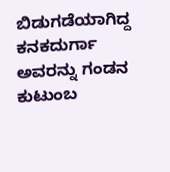ಬಿಡುಗಡೆಯಾಗಿದ್ದ ಕನಕದುರ್ಗಾ ಅವರನ್ನು ಗಂಡನ ಕುಟುಂಬ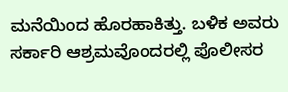ಮನೆಯಿಂದ ಹೊರಹಾಕಿತ್ತು. ಬಳಿಕ ಅವರು ಸರ್ಕಾರಿ ಆಶ್ರಮವೊಂದರಲ್ಲಿ ಪೊಲೀಸರ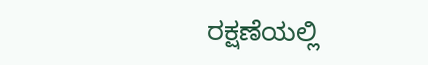ರಕ್ಷಣೆಯಲ್ಲಿ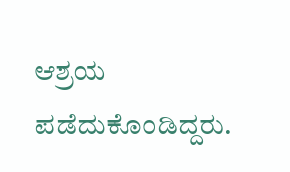ಆಶ್ರಯ ಪಡೆದುಕೊಂಡಿದ್ದರು.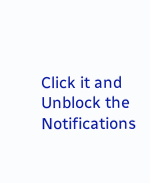Click it and Unblock the Notifications